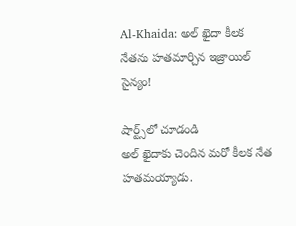Al-Khaida: అల్ ఖైదా కీలక నేతను హతమార్చిన ఇజ్రాయిల్ సైన్యం!

షార్ట్స్‌లో చూడండి
అల్ ఖైదాకు చెందిన మరో కీలక నేత హతమయ్యాడు.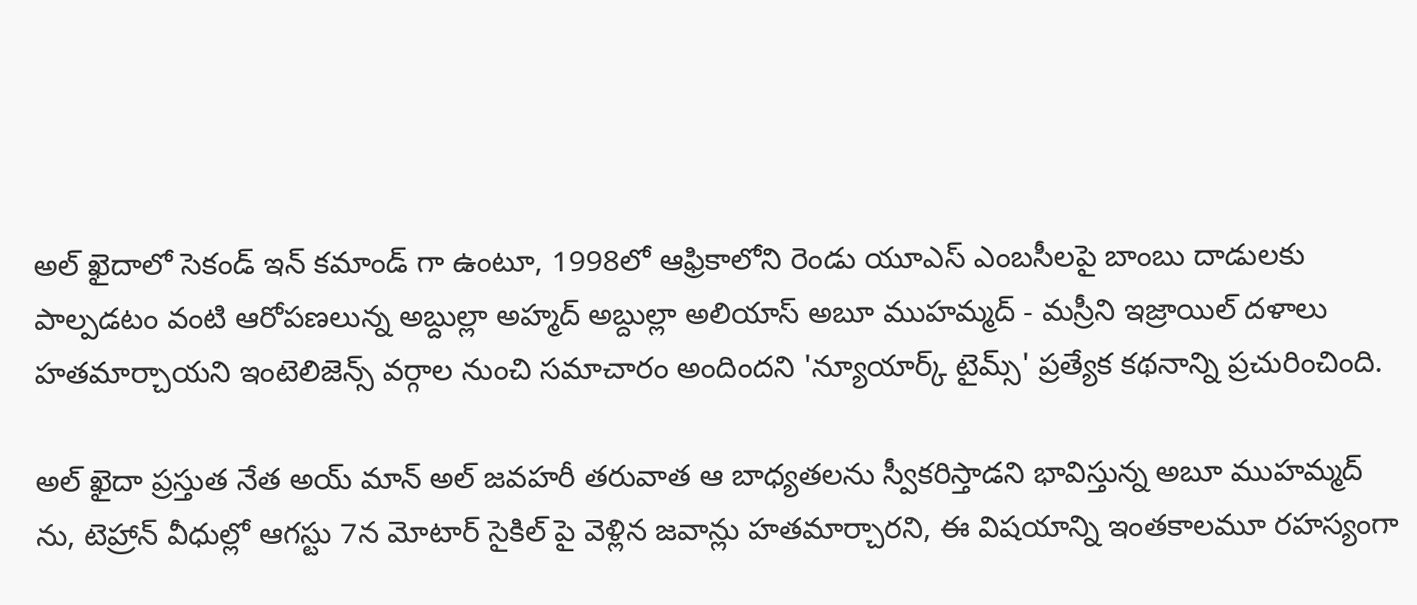అల్ ఖైదాలో సెకండ్ ఇన్ కమాండ్ గా ఉంటూ, 1998లో ఆఫ్రికాలోని రెండు యూఎస్ ఎంబసీలపై బాంబు దాడులకు పాల్పడటం వంటి ఆరోపణలున్న అబ్దుల్లా అహ్మద్ అబ్దుల్లా అలియాస్ అబూ ముహమ్మద్ - మస్రీని ఇజ్రాయిల్ దళాలు హతమార్చాయని ఇంటెలిజెన్స్ వర్గాల నుంచి సమాచారం అందిందని 'న్యూయార్క్ టైమ్స్' ప్రత్యేక కథనాన్ని ప్రచురించింది.

అల్ ఖైదా ప్రస్తుత నేత అయ్ మాన్ అల్ జవహరీ తరువాత ఆ బాధ్యతలను స్వీకరిస్తాడని భావిస్తున్న అబూ ముహమ్మద్ ను, టెహ్రాన్ వీధుల్లో ఆగస్టు 7న మోటార్ సైకిల్ పై వెళ్లిన జవాన్లు హతమార్చారని, ఈ విషయాన్ని ఇంతకాలమూ రహస్యంగా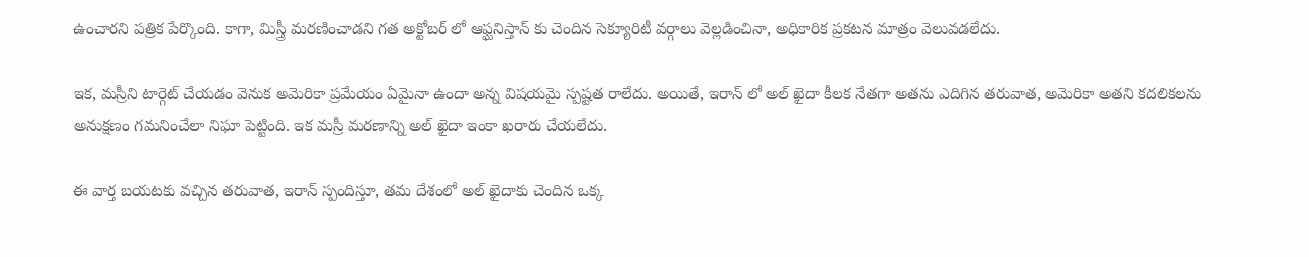ఉంచారని పత్రిక పేర్కొంది. కాగా, మిస్త్రీ మరణించాడని గత అక్టోబర్ లో ఆఫ్ఘనిస్తాన్ కు చెందిన సెక్యూరిటీ వర్గాలు వెల్లడించినా, అధికారిక ప్రకటన మాత్రం వెలువడలేదు.

ఇక, మస్రీని టార్గెట్ చేయడం వెనుక అమెరికా ప్రమేయం ఏమైనా ఉందా అన్న విషయమై స్పష్టత రాలేదు. అయితే, ఇరాన్ లో అల్ ఖైదా కీలక నేతగా అతను ఎదిగిన తరువాత, అమెరికా అతని కదలికలను అనుక్షణం గమనించేలా నిఘా పెట్టింది. ఇక మస్రీ మరణాన్ని అల్ ఖైదా ఇంకా ఖరారు చేయలేదు.

ఈ వార్త బయటకు వచ్చిన తరువాత, ఇరాన్ స్పందిస్తూ, తమ దేశంలో అల్ ఖైదాకు చెందిన ఒక్క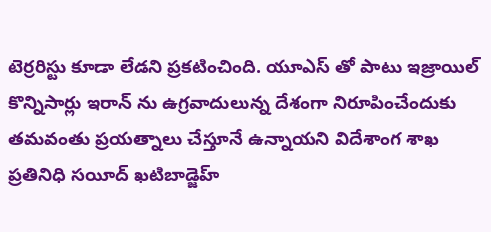టెర్రరిస్టు కూడా లేడని ప్రకటించింది. యూఎస్ తో పాటు ఇజ్రాయిల్ కొన్నిసార్లు ఇరాన్ ను ఉగ్రవాదులున్న దేశంగా నిరూపించేందుకు తమవంతు ప్రయత్నాలు చేస్తూనే ఉన్నాయని విదేశాంగ శాఖ ప్రతినిధి సయీద్ ఖటిబాడ్జెహ్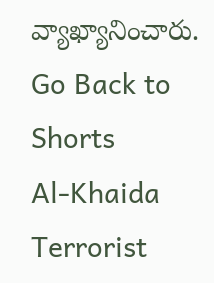వ్యాఖ్యానించారు.
Go Back to Shorts
Al-Khaida
Terrorist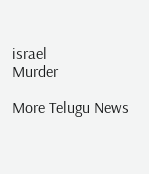israel
Murder

More Telugu News